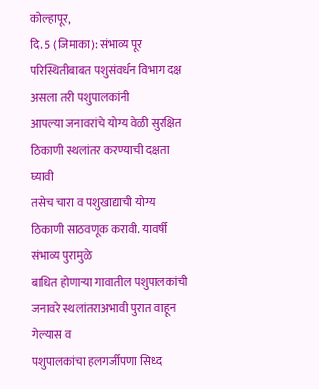कोल्हापूर,
दि. 5 (जिमाका): संभाव्य पूर परिस्थितीबाबत पशुसंवर्धन विभाग दक्ष असला तरी पशुपालकांनी
आपल्या जनावरांचे योग्य वेळी सुरक्षित ठिकाणी स्थलांतर करण्याची दक्षता घ्यावी
तसेच चारा व पशुखाद्याची योग्य ठिकाणी साठवणूक करावी. यावर्षी संभाव्य पुरामुळे
बाधित होणाऱ्या गावातील पशुपालकांची जनावरे स्थलांतराअभावी पुरात वाहून गेल्यास व
पशुपालकांचा हलगर्जीपणा सिध्द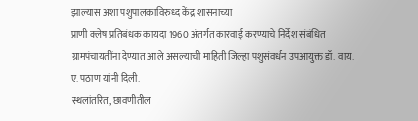झाल्यास अशा पशुपालकाविरुध्द केंद्र शासनाच्या
प्राणी क्लेष प्रतिबंधक कायदा 1960 अंतर्गत कारवाई करण्याचे निर्देश संबंधित
ग्रामपंचायतींना देण्यात आले असल्याची माहिती जिल्हा पशुसंवर्धन उपआयुक्त डॉ. वाय.
ए. पठाण यांनी दिली.
स्थलांतरित, छावणीतील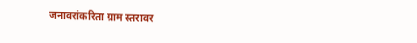जनावरांकरिता ग्राम स्तरावर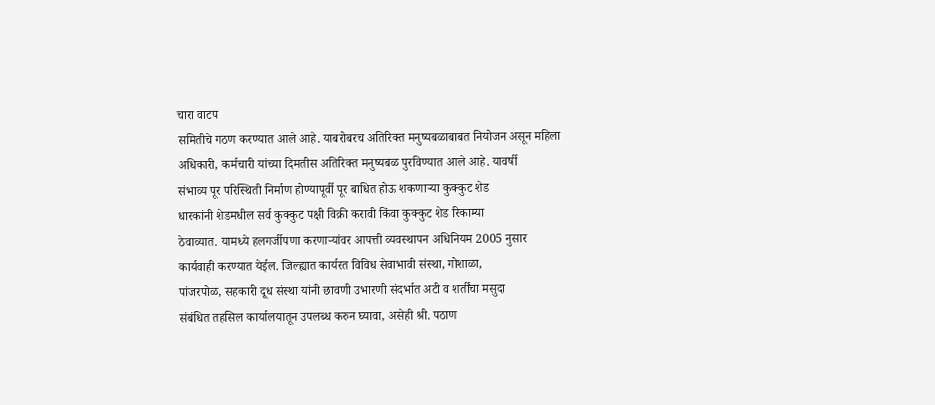चारा वाटप
समितीचे गठण करण्यात आले आहे. याबरोबरच अतिरिक्त मनुष्यबळाबाबत नियोजन असून महिला
अधिकारी, कर्मचारी यांच्या दिमतीस अतिरिक्त मनुष्यबळ पुरविण्यात आले आहे. यावर्षी
संभाव्य पूर परिस्थिती निर्माण होण्यापूर्वी पूर बाधित होऊ शकणाऱ्या कुक्कुट शेड
धारकांनी शेडमधील सर्व कुक्कुट पक्षी विक्री करावी किंवा कुक्कुट शेड रिकाम्या
ठेवाव्यात. यामध्ये हलगर्जीपणा करणाऱ्यांवर आपत्ती व्यवस्थापन अधिनियम 2005 नुसार
कार्यवाही करण्यात येईल. जिल्ह्यात कार्यरत विविध सेवाभावी संस्था, गोशाळा,
पांजरपोळ, सहकारी दूध संस्था यांनी छावणी उभारणी संदर्भात अटी व शर्तींचा मसुदा
संबंधित तहसिल कार्यालयातून उपलब्ध करुन घ्यावा, असेही श्री. पठाण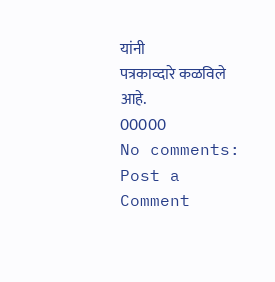यांनी
पत्रकाव्दारे कळविले आहे.
00000
No comments:
Post a Comment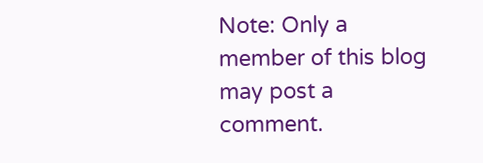Note: Only a member of this blog may post a comment.